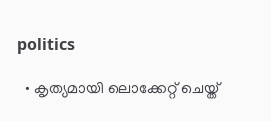politics

  • കൃത്യമായി ലൊക്കേറ്റ് ചെയ്ത്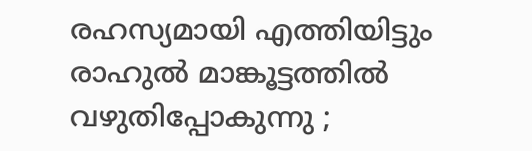രഹസ്യമായി എത്തിയിട്ടും രാഹുല്‍ മാങ്കൂട്ടത്തില്‍ വഴുതിപ്പോകുന്നു ;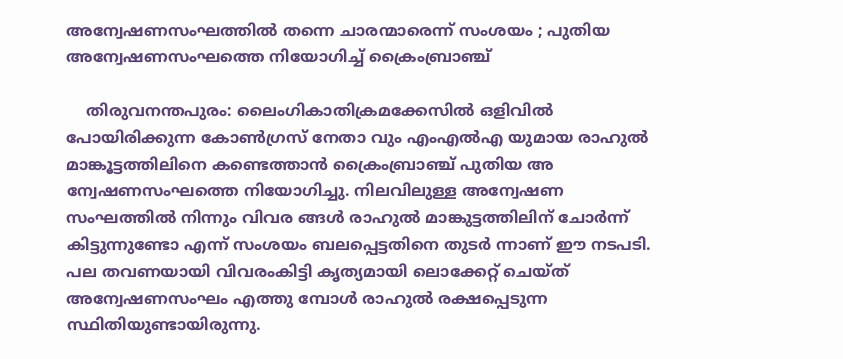അന്വേഷണസംഘത്തില്‍ തന്നെ ചാരന്മാരെന്ന് സംശയം ; പുതിയ അന്വേഷണസംഘത്തെ നിയോഗിച്ച് ക്രൈംബ്രാഞ്ച്

    തിരുവനന്തപുരം: ലൈംഗികാതിക്രമക്കേസില്‍ ഒളിവില്‍ പോയിരിക്കുന്ന കോണ്‍ഗ്രസ് നേതാ വും എംഎല്‍എ യുമായ രാഹുല്‍ മാങ്കൂട്ടത്തിലിനെ കണ്ടെത്താന്‍ ക്രൈംബ്രാഞ്ച് പുതിയ അ ന്വേഷണസംഘത്തെ നിയോഗിച്ചു. നിലവിലുള്ള അന്വേഷണ സംഘത്തില്‍ നിന്നും വിവര ങ്ങള്‍ രാഹുല്‍ മാങ്കുട്ടത്തിലിന് ചോര്‍ന്ന് കിട്ടുന്നുണ്ടോ എന്ന് സംശയം ബലപ്പെട്ടതിനെ തുടര്‍ ന്നാണ് ഈ നടപടി. പല തവണയായി വിവരംകിട്ടി കൃത്യമായി ലൊക്കേറ്റ് ചെയ്ത് അന്വേഷണസംഘം എത്തു മ്പോള്‍ രാഹുല്‍ രക്ഷപ്പെടുന്ന സ്ഥിതിയുണ്ടായിരുന്നു.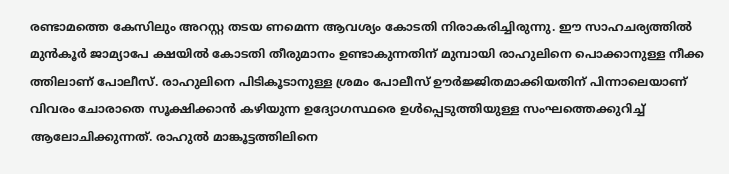രണ്ടാമത്തെ കേസിലും അറസ്റ്റ തടയ ണമെന്ന ആവശ്യം കോടതി നിരാകരിച്ചിരുന്നു. ഈ സാഹചര്യത്തില്‍ മുന്‍കൂര്‍ ജാമ്യാപേ ക്ഷയില്‍ കോടതി തീരുമാനം ഉണ്ടാകുന്നതിന് മുമ്പായി രാഹുലിനെ പൊക്കാനുള്ള നീക്ക ത്തിലാണ് പോലീസ്. രാഹുലിനെ പിടികൂടാനുള്ള ശ്രമം പോലീസ് ഊര്‍ജ്ജിതമാക്കിയതിന് പിന്നാലെയാണ് വിവരം ചോരാതെ സൂക്ഷിക്കാന്‍ കഴിയുന്ന ഉദ്യോഗസ്ഥരെ ഉള്‍പ്പെടുത്തിയുള്ള സംഘത്തെക്കുറിച്ച് ആലോചിക്കുന്നത്. രാഹുല്‍ മാങ്കൂട്ടത്തിലിനെ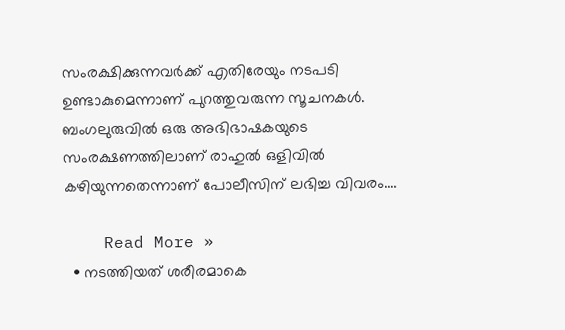സംരക്ഷിക്കുന്നവര്‍ക്ക് എതിരേയും നടപടി ഉണ്ടാകുമെന്നാണ് പുറത്തുവരുന്ന സൂചനകള്‍. ബംഗലുരുവില്‍ ഒരു അഭിഭാഷകയുടെ സംരക്ഷണത്തിലാണ് രാഹുല്‍ ഒളിവില്‍ കഴിയുന്നതെന്നാണ് പോലീസിന് ലഭിച്ച വിവരം.…

    Read More »
  • നടത്തിയത് ശരീരമാകെ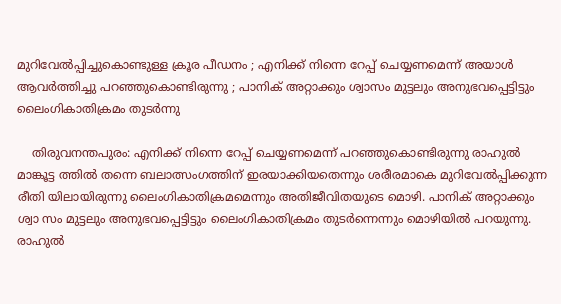മുറിവേല്‍പ്പിച്ചുകൊണ്ടുള്ള ക്രൂര പീഡനം ; എനിക്ക് നിന്നെ റേപ്പ് ചെയ്യണമെന്ന് അയാള്‍ ആവര്‍ത്തിച്ചു പറഞ്ഞുകൊണ്ടിരുന്നു ; പാനിക് അറ്റാക്കും ശ്വാസം മുട്ടലും അനുഭവപ്പെട്ടിട്ടും ലൈംഗികാതിക്രമം തുടര്‍ന്നു

    തിരുവനന്തപുരം: എനിക്ക് നിന്നെ റേപ്പ് ചെയ്യണമെന്ന് പറഞ്ഞുകൊണ്ടിരുന്നു രാഹുല്‍ മാങ്കൂട്ട ത്തില്‍ തന്നെ ബലാത്സംഗത്തിന് ഇരയാക്കിയതെന്നും ശരീരമാകെ മുറിവേല്‍പ്പിക്കുന്ന രീതി യിലായിരുന്നു ലൈംഗികാതിക്രമമെന്നും അതിജീവിതയുടെ മൊഴി. പാനിക് അറ്റാക്കും ശ്വാ സം മുട്ടലും അനുഭവപ്പെട്ടിട്ടും ലൈംഗികാതിക്രമം തുടര്‍ന്നെന്നും മൊഴിയില്‍ പറയുന്നു. രാഹുല്‍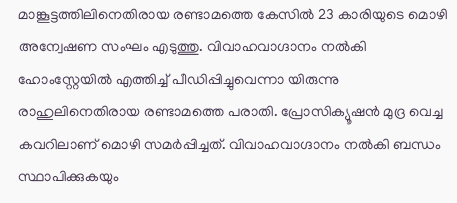മാങ്കൂട്ടത്തിലിനെതിരായ രണ്ടാമത്തെ കേസില്‍ 23 കാരിയുടെ മൊഴി അന്വേഷണ സംഘം എടുത്തു. വിവാഹവാഗ്ദാനം നല്‍കി ഹോംസ്റ്റേയില്‍ എത്തിച്ച് പീഡിപ്പിച്ചുവെന്നാ യിരുന്നു രാഹുലിനെതിരായ രണ്ടാമത്തെ പരാതി. പ്രോസിക്യൂഷന്‍ മുദ്ര വെച്ച കവറിലാണ് മൊഴി സമര്‍പ്പിച്ചത്. വിവാഹവാഗ്ദാനം നല്‍കി ബന്ധം സ്ഥാപിക്കുകയും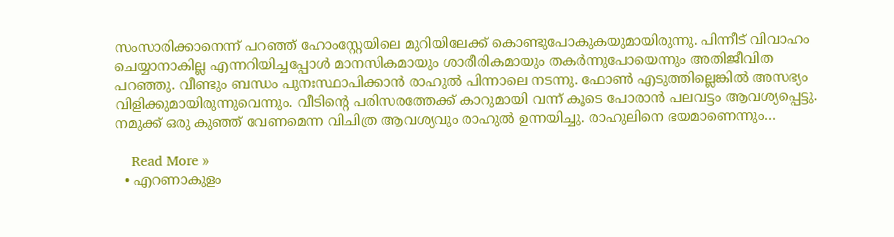സംസാരിക്കാനെന്ന് പറഞ്ഞ് ഹോംസ്റ്റേയിലെ മുറിയിലേക്ക് കൊണ്ടുപോകുകയുമായിരുന്നു. പിന്നീട് വിവാഹം ചെയ്യാനാകില്ല എന്നറിയിച്ചപ്പോള്‍ മാനസികമായും ശാരീരികമായും തകര്‍ന്നുപോയെന്നും അതിജീവിത പറഞ്ഞു. വീണ്ടും ബന്ധം പുനഃസ്ഥാപിക്കാന്‍ രാഹുല്‍ പിന്നാലെ നടന്നു. ഫോണ്‍ എടുത്തില്ലെങ്കില്‍ അസഭ്യം വിളിക്കുമായിരുന്നുവെന്നും. വീടിന്റെ പരിസരത്തേക്ക് കാറുമായി വന്ന് കൂടെ പോരാന്‍ പലവട്ടം ആവശ്യപ്പെട്ടു. നമുക്ക് ഒരു കുഞ്ഞ് വേണമെന്ന വിചിത്ര ആവശ്യവും രാഹുല്‍ ഉന്നയിച്ചു. രാഹുലിനെ ഭയമാണെന്നും…

    Read More »
  • എറണാകുളം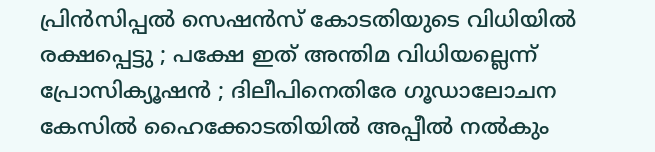പ്രിന്‍സിപ്പല്‍ സെഷന്‍സ് കോടതിയുടെ വിധിയില്‍ രക്ഷപ്പെട്ടു ; പക്ഷേ ഇത് അന്തിമ വിധിയല്ലെന്ന് പ്രോസിക്യൂഷന്‍ ; ദിലീപിനെതിരേ ഗൂഡാലോചന കേസില്‍ ഹൈക്കോടതിയില്‍ അപ്പീല്‍ നല്‍കും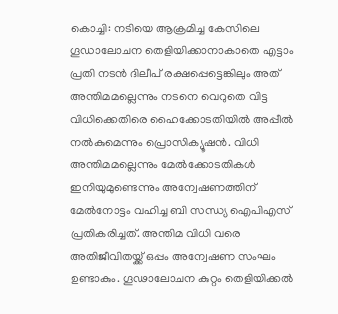കൊച്ചി: നടിയെ ആക്രമിച്ച കേസിലെ ഗൂഡാലോചന തെളിയിക്കാനാകാതെ എട്ടാം പ്രതി നടന്‍ ദിലീപ് രക്ഷപ്പെട്ടെങ്കിലും അത് അന്തിമമല്ലെന്നും നടനെ വെറുതെ വിട്ട വിധിക്കെതിരെ ഹൈക്കോടതിയില്‍ അപ്പീല്‍ നല്‍കുമെന്നും പ്രൊസിക്യൂഷന്‍. വിധി അന്തിമമല്ലെന്നും മേല്‍ക്കോടതികള്‍ ഇനിയുമുണ്ടെന്നും അന്വേഷണത്തിന് മേല്‍നോട്ടം വഹിച്ച ബി സന്ധ്യ ഐപിഎസ് പ്രതികരിച്ചത്. അന്തിമ വിധി വരെ അതിജീവിതയ്ക്ക് ഒപ്പം അന്വേഷണ സംഘം ഉണ്ടാകും. ഗൂഢാലോചന കുറ്റം തെളിയിക്കല്‍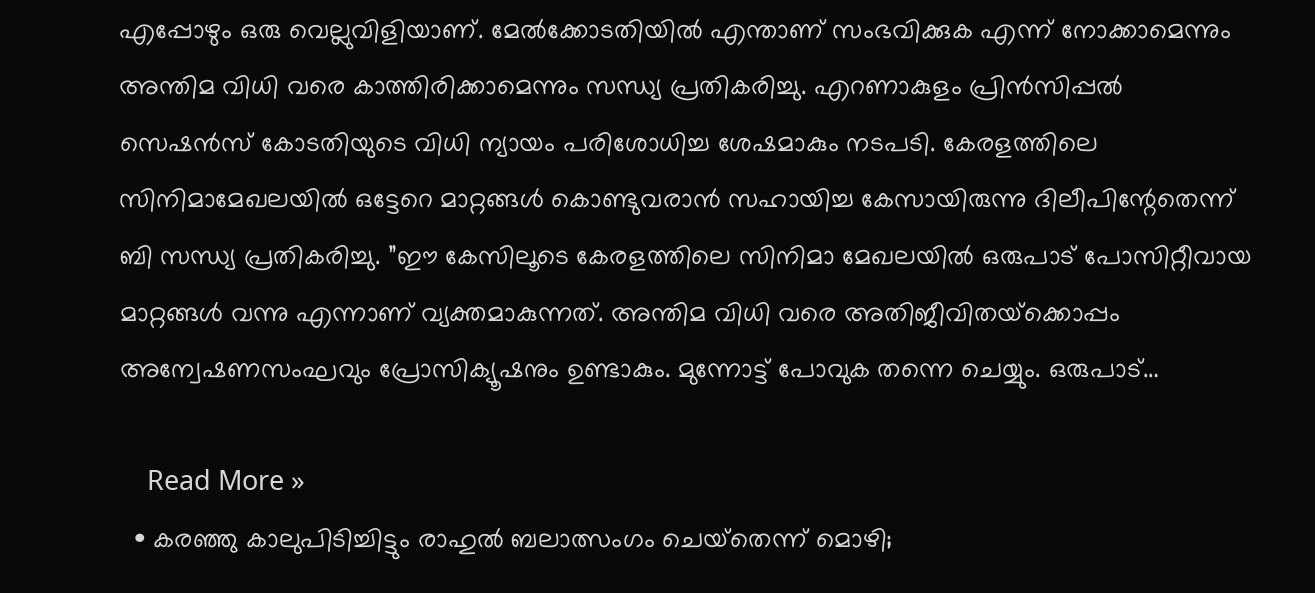എപ്പോഴും ഒരു വെല്ലുവിളിയാണ്. മേല്‍ക്കോടതിയില്‍ എന്താണ് സംഭവിക്കുക എന്ന് നോക്കാമെന്നും അന്തിമ വിധി വരെ കാത്തിരിക്കാമെന്നും സന്ധ്യ പ്രതികരിച്ചു. എറണാകുളം പ്രിന്‍സിപ്പല്‍ സെഷന്‍സ് കോടതിയുടെ വിധി ന്യായം പരിശോധിച്ച ശേഷമാകും നടപടി. കേരളത്തിലെ സിനിമാമേഖലയില്‍ ഒട്ടേറെ മാറ്റങ്ങള്‍ കൊണ്ടുവരാന്‍ സഹായിച്ച കേസായിരുന്നു ദിലീപിന്റേതെന്ന് ബി സന്ധ്യ പ്രതികരിച്ചു. ”ഈ കേസിലൂടെ കേരളത്തിലെ സിനിമാ മേഖലയില്‍ ഒരുപാട് പോസിറ്റീവായ മാറ്റങ്ങള്‍ വന്നു എന്നാണ് വ്യക്തമാകുന്നത്. അന്തിമ വിധി വരെ അതിജീവിതയ്‌ക്കൊപ്പം അന്വേഷണസംഘവും പ്രോസിക്യൂഷനും ഉണ്ടാകും. മുന്നോട്ട് പോവുക തന്നെ ചെയ്യും. ഒരുപാട്…

    Read More »
  • കരഞ്ഞു കാലുപിടിച്ചിട്ടും രാഹുല്‍ ബലാത്സംഗം ചെയ്‌തെന്ന് മൊഴി;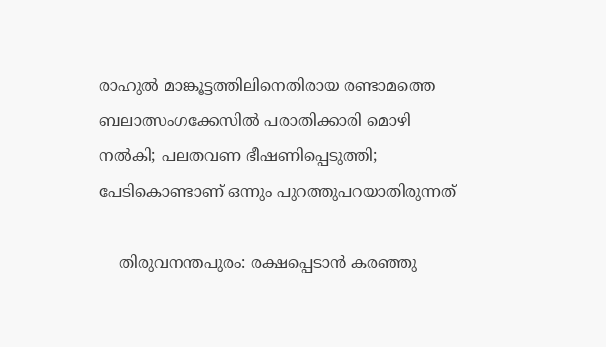രാഹുല്‍ മാങ്കൂട്ടത്തിലിനെതിരായ രണ്ടാമത്തെ ബലാത്സംഗക്കേസില്‍ പരാതിക്കാരി മൊഴി നല്‍കി; പലതവണ ഭീഷണിപ്പെടുത്തി; പേടികൊണ്ടാണ് ഒന്നും പുറത്തുപറയാതിരുന്നത്

    തിരുവനന്തപുരം: രക്ഷപ്പെടാന്‍ കരഞ്ഞു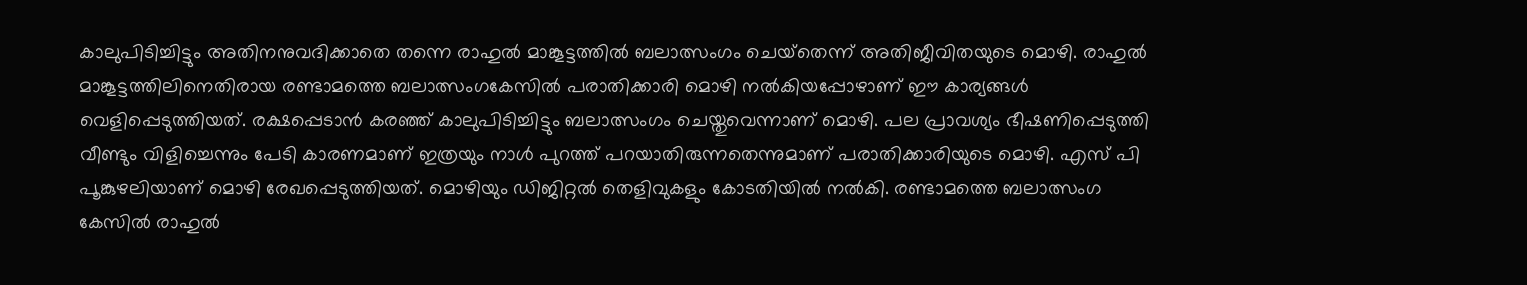കാലുപിടിച്ചിട്ടും അതിനനുവദിക്കാതെ തന്നെ രാഹുല്‍ മാങ്കൂട്ടത്തില്‍ ബലാത്സംഗം ചെയ്‌തെന്ന് അതിജീവിതയുടെ മൊഴി. രാഹുല്‍ മാങ്കൂട്ടത്തിലിനെതിരായ രണ്ടാമത്തെ ബലാത്സംഗകേസില്‍ പരാതിക്കാരി മൊഴി നല്‍കിയപ്പോഴാണ് ഈ കാര്യങ്ങള്‍ വെളിപ്പെടുത്തിയത്. രക്ഷപ്പെടാന്‍ കരഞ്ഞ് കാലുപിടിച്ചിട്ടും ബലാത്സംഗം ചെയ്തുവെന്നാണ് മൊഴി. പല പ്രാവശ്യം ഭീഷണിപ്പെടുത്തി വീണ്ടും വിളിച്ചെന്നും പേടി കാരണമാണ് ഇത്രയും നാള്‍ പുറത്ത് പറയാതിരുന്നതെന്നുമാണ് പരാതിക്കാരിയുടെ മൊഴി. എസ് പി പൂങ്കുഴലിയാണ് മൊഴി രേഖപ്പെടുത്തിയത്. മൊഴിയും ഡിജിറ്റല്‍ തെളിവുകളും കോടതിയില്‍ നല്‍കി. രണ്ടാമത്തെ ബലാത്സംഗ കേസില്‍ രാഹുല്‍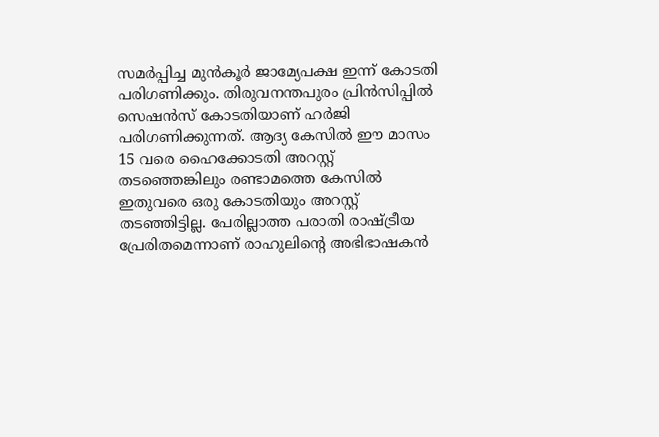സമര്‍പ്പിച്ച മുന്‍കൂര്‍ ജാമ്യേപക്ഷ ഇന്ന് കോടതി പരിഗണിക്കും. തിരുവനന്തപുരം പ്രിന്‍സിപ്പില്‍ സെഷന്‍സ് കോടതിയാണ് ഹര്‍ജി പരിഗണിക്കുന്നത്. ആദ്യ കേസില്‍ ഈ മാസം 15 വരെ ഹൈക്കോടതി അറസ്റ്റ് തടഞ്ഞെങ്കിലും രണ്ടാമത്തെ കേസില്‍ ഇതുവരെ ഒരു കോടതിയും അറസ്റ്റ് തടഞ്ഞിട്ടില്ല. പേരില്ലാത്ത പരാതി രാഷ്ട്രീയ പ്രേരിതമെന്നാണ് രാഹുലിന്റെ അഭിഭാഷകന്‍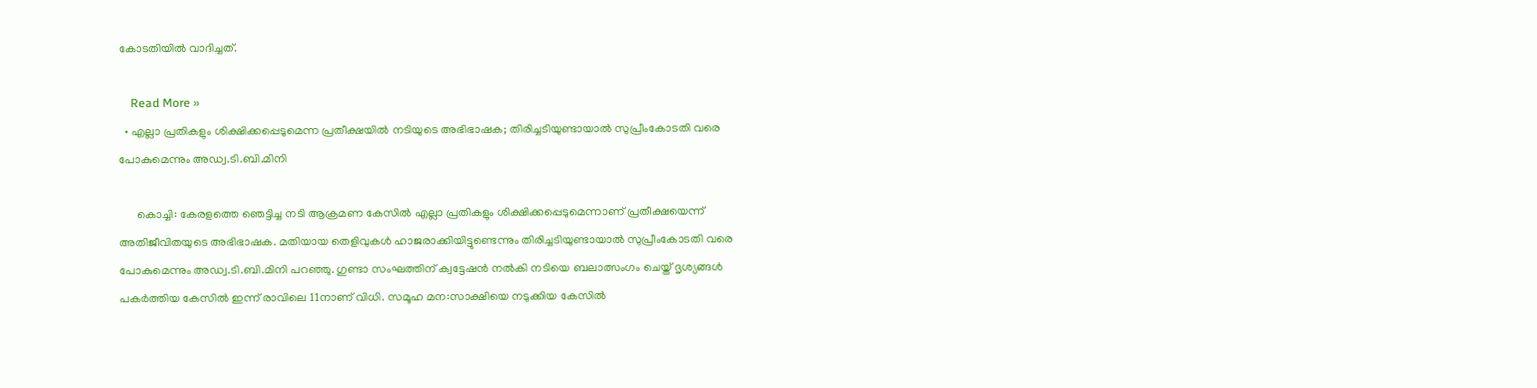കോടതിയില്‍ വാദിച്ചത്.

    Read More »
  • എല്ലാ പ്രതികളും ശിക്ഷിക്കപ്പെടുമെന്ന പ്രതീക്ഷയില്‍ നടിയുടെ അഭിഭാഷക; തിരിച്ചടിയുണ്ടായാല്‍ സുപ്രീംകോടതി വരെ പോകുമെന്നും അഡ്വ.ടി.ബി.മിനി

      കൊച്ചി: കേരളത്തെ ഞെട്ടിച്ച നടി ആക്രമണ കേസില്‍ എല്ലാ പ്രതികളും ശിക്ഷിക്കപ്പെടുമെന്നാണ് പ്രതീക്ഷയെന്ന് അതിജീവിതയുടെ അഭിഭാഷക. മതിയായ തെളിവുകള്‍ ഹാജരാക്കിയിട്ടുണ്ടെന്നും തിരിച്ചടിയുണ്ടായാല്‍ സുപ്രീംകോടതി വരെ പോകുമെന്നും അഡ്വ.ടി.ബി.മിനി പറഞ്ഞു. ഗുണ്ടാ സംഘത്തിന് ക്വട്ടേഷന്‍ നല്‍കി നടിയെ ബലാത്സംഗം ചെയ്ത് ദൃശ്യങ്ങള്‍ പകര്‍ത്തിയ കേസില്‍ ഇന്ന് രാവിലെ 11നാണ് വിധി. സമൂഹ മന:സാക്ഷിയെ നടുക്കിയ കേസില്‍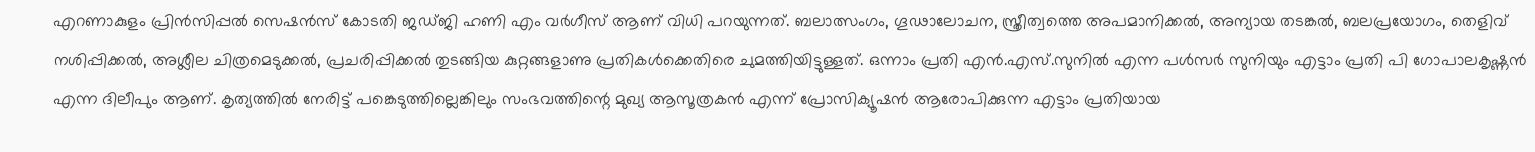എറണാകുളം പ്രിന്‍സിപ്പല്‍ സെഷന്‍സ് കോടതി ജഡ്ജി ഹണി എം വര്‍ഗീസ് ആണ് വിധി പറയുന്നത്. ബലാത്സംഗം, ഗൂഢാലോചന, സ്ത്രീത്വത്തെ അപമാനിക്കല്‍, അന്യായ തടങ്കല്‍, ബലപ്രയോഗം, തെളിവ് നശിപ്പിക്കല്‍, അശ്ലീല ചിത്രമെടുക്കല്‍, പ്രചരിപ്പിക്കല്‍ തുടങ്ങിയ കുറ്റങ്ങളാണു പ്രതികള്‍ക്കെതിരെ ചുമത്തിയിട്ടുള്ളത്. ഒന്നാം പ്രതി എന്‍.എസ്.സുനില്‍ എന്ന പള്‍സര്‍ സുനിയും എട്ടാം പ്രതി പി ഗോപാലകൃഷ്ണന്‍ എന്ന ദിലീപും ആണ്. കൃത്യത്തില്‍ നേരിട്ട് പങ്കെടുത്തില്ലെങ്കിലും സംഭവത്തിന്റെ മുഖ്യ ആസൂത്രകന്‍ എന്ന് പ്രോസിക്യൂഷന്‍ ആരോപിക്കുന്ന എട്ടാം പ്രതിയായ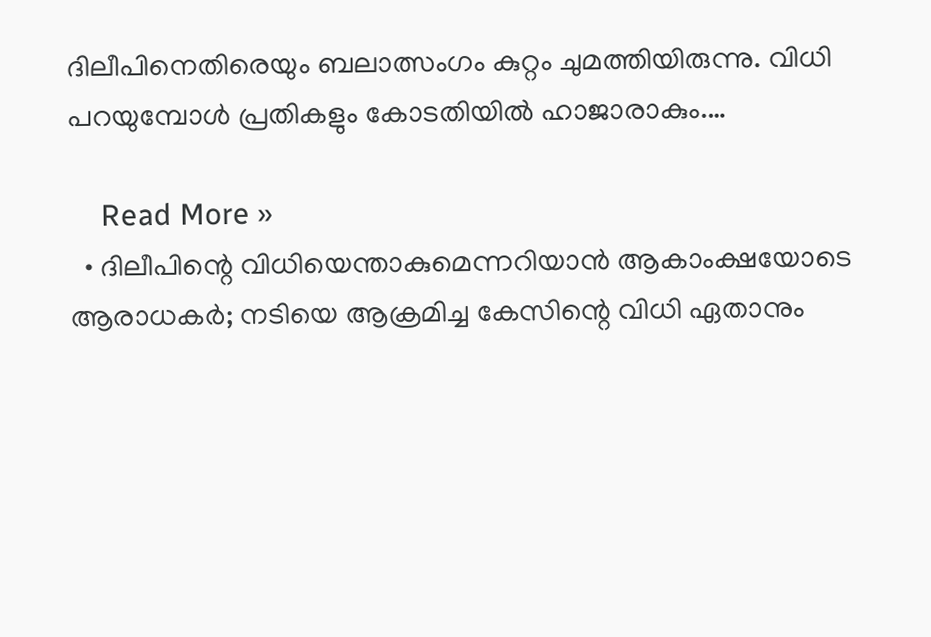ദിലീപിനെതിരെയും ബലാത്സംഗം കുറ്റം ചുമത്തിയിരുന്നു. വിധി പറയുമ്പോള്‍ പ്രതികളും കോടതിയില്‍ ഹാജാരാകും.…

    Read More »
  • ദിലീപിന്റെ വിധിയെന്താകുമെന്നറിയാന്‍ ആകാംക്ഷയോടെ ആരാധകര്‍; നടിയെ ആക്രമിച്ച കേസിന്റെ വിധി ഏതാനും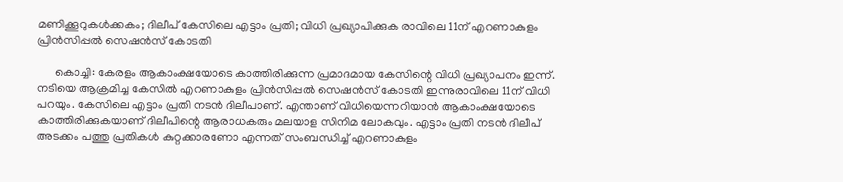മണിക്കൂറുകള്‍ക്കകം; ദിലീപ് കേസിലെ എട്ടാം പ്രതി; വിധി പ്രഖ്യാപിക്കുക രാവിലെ 11ന് എറണാകുളം പ്രിന്‍സിപ്പല്‍ സെഷന്‍സ് കോടതി

      കൊച്ചി: കേരളം ആകാംക്ഷയോടെ കാത്തിരിക്കുന്ന പ്രമാദമായ കേസിന്റെ വിധി പ്രഖ്യാപനം ഇന്ന്. നടിയെ ആക്രമിച്ച കേസില്‍ എറണാകുളം പ്രിന്‍സിപ്പല്‍ സെഷന്‍സ് കോടതി ഇന്നുരാവിലെ 11ന് വിധി പറയും. കേസിലെ എട്ടാം പ്രതി നടന്‍ ദിലീപാണ്. എന്താണ് വിധിയെന്നറിയാന്‍ ആകാംക്ഷയോടെ കാത്തിരിക്കുകയാണ് ദിലീപിന്റെ ആരാധകരും മലയാള സിനിമ ലോകവും. എട്ടാം പ്രതി നടന്‍ ദിലീപ് അടക്കം പത്തു പ്രതികള്‍ കുറ്റക്കാരണോ എന്നത് സംബന്ധിച്ച് എറണാകുളം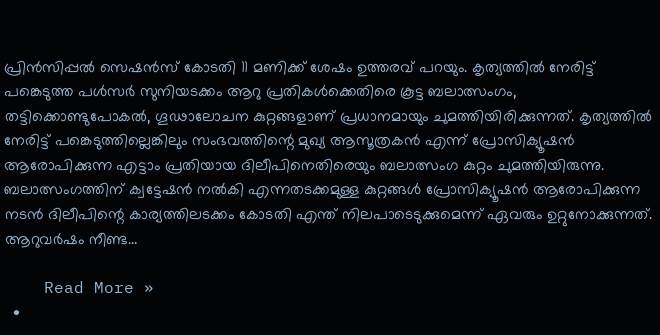പ്രിന്‍സിപ്പല്‍ സെഷന്‍സ് കോടതി 11 മണിക്ക് ശേഷം ഉത്തരവ് പറയും. കൃത്യത്തില്‍ നേരിട്ട് പങ്കെടുത്ത പള്‍സര്‍ സുനിയടക്കം ആറു പ്രതികള്‍ക്കെതിരെ കൂട്ട ബലാത്സംഗം, തട്ടിക്കൊണ്ടുപോകല്‍, ഗൂഢാലോചന കുറ്റങ്ങളാണ് പ്രധാനമായും ചുമത്തിയിരിക്കുന്നത്. കൃത്യത്തില്‍ നേരിട്ട് പങ്കെടുത്തില്ലെങ്കിലും സംഭവത്തിന്റെ മുഖ്യ ആസൂത്രകന്‍ എന്ന് പ്രോസിക്യൂഷന്‍ ആരോപിക്കുന്ന എട്ടാം പ്രതിയായ ദിലീപിനെതിരെയും ബലാത്സംഗ കുറ്റം ചുമത്തിയിരുന്നു. ബലാത്സംഗത്തിന് ക്വട്ടേഷന്‍ നല്‍കി എന്നതടക്കമുള്ള കുറ്റങ്ങള്‍ പ്രോസിക്യൂഷന്‍ ആരോപിക്കുന്ന നടന്‍ ദിലീപിന്റെ കാര്യത്തിലടക്കം കോടതി എന്ത് നിലപാടെടുക്കുമെന്ന് ഏവരും ഉറ്റുനോക്കുന്നത്. ആറുവര്‍ഷം നീണ്ട…

    Read More »
  •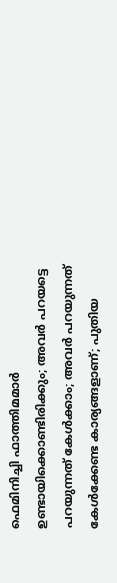ഫെമിനിച്ചി ഫാത്തിമമാര്‍ ഉണ്ടായിക്കൊണ്ടിരിക്കും; അവര്‍ പറയട്ടെ പറയുന്നത് കേള്‍ക്കാം; അവര്‍ പറയുന്നത് കേള്‍ക്കേണ്ട കാര്യങ്ങളാണ്; പുതിയ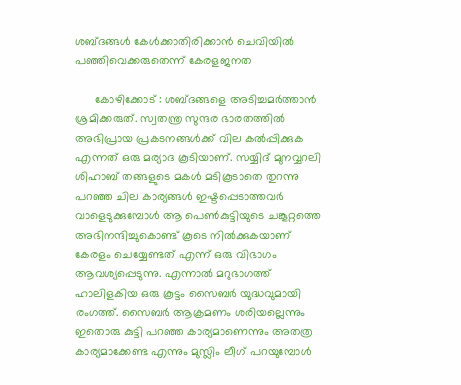ശബ്ദങ്ങള്‍ കേള്‍ക്കാതിരിക്കാന്‍ ചെവിയില്‍ പഞ്ഞിവെക്കരുതെന്ന് കേരളജനത

      കോഴിക്കോട് : ശബ്ദങ്ങളെ അടിച്ചമര്‍ത്താന്‍ ശ്രമിക്കരുത്. സ്വതന്ത്ര സുന്ദര ഭാരതത്തില്‍ അഭിപ്രായ പ്രകടനങ്ങള്‍ക്ക് വില കല്‍പ്പിക്കുക എന്നത് ഒരു മര്യാദ കൂടിയാണ്. സയ്യിദ് മുനവ്വറലി ശിഹാബ് തങ്ങളുടെ മകള്‍ മടികൂടാതെ തുറന്നു പറഞ്ഞ ചില കാര്യങ്ങള്‍ ഇഷ്ടപ്പെടാത്തവര്‍ വാളെടുക്കുമ്പോള്‍ ആ പെണ്‍കുട്ടിയുടെ ചങ്കൂറ്റത്തെ അഭിനന്ദിച്ചുകൊണ്ട് കൂടെ നില്‍ക്കുകയാണ് കേരളം ചെയ്യേണ്ടത് എന്ന് ഒരു വിഭാഗം ആവശ്യപ്പെടുന്നു. എന്നാല്‍ മറുഭാഗത്ത് ഹാലിളകിയ ഒരു കൂട്ടം സൈബര്‍ യുദ്ധവുമായി രംഗത്ത്. സൈബര്‍ ആക്രമണം ശരിയല്ലെന്നും ഇതൊരു കുട്ടി പറഞ്ഞ കാര്യമാണെന്നും അതത്ര കാര്യമാക്കേണ്ട എന്നും മുസ്ലിം ലീഗ് പറയുമ്പോള്‍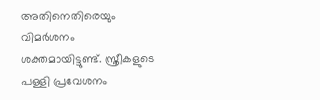അതിനെതിരെയും വിമര്‍ശനം ശക്തമായിട്ടുണ്ട്. സ്ത്രീകളുടെ പള്ളി പ്രവേശനം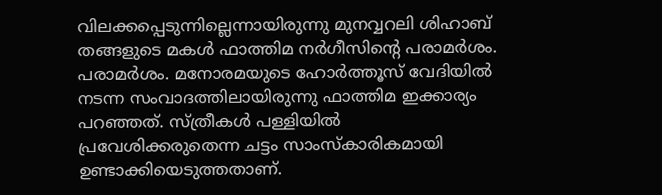വിലക്കപ്പെടുന്നില്ലെന്നായിരുന്നു മുനവ്വറലി ശിഹാബ് തങ്ങളുടെ മകള്‍ ഫാത്തിമ നര്‍ഗീസിന്റെ പരാമര്‍ശം. പരാമര്‍ശം. മനോരമയുടെ ഹോര്‍ത്തൂസ് വേദിയില്‍ നടന്ന സംവാദത്തിലായിരുന്നു ഫാത്തിമ ഇക്കാര്യം പറഞ്ഞത്. സ്ത്രീകള്‍ പള്ളിയില്‍ പ്രവേശിക്കരുതെന്ന ചട്ടം സാംസ്‌കാരികമായി ഉണ്ടാക്കിയെടുത്തതാണ്.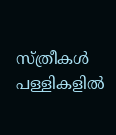സ്ത്രീകള്‍ പള്ളികളില്‍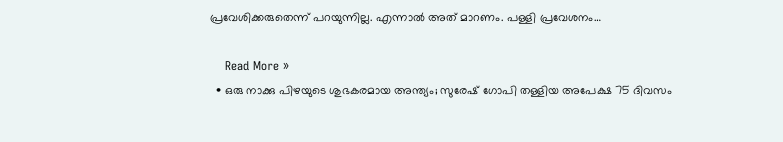പ്രവേശിക്കരുതെന്ന് പറയുന്നില്ല. എന്നാല്‍ അത് മാറണം. പള്ളി പ്രവേശനം…

    Read More »
  • ഒരു നാക്കു പിഴയുടെ ശുഭകരമായ അന്ത്യം; സുരേഷ് ഗോപി തള്ളിയ അപേക്ഷ 75 ദിവസം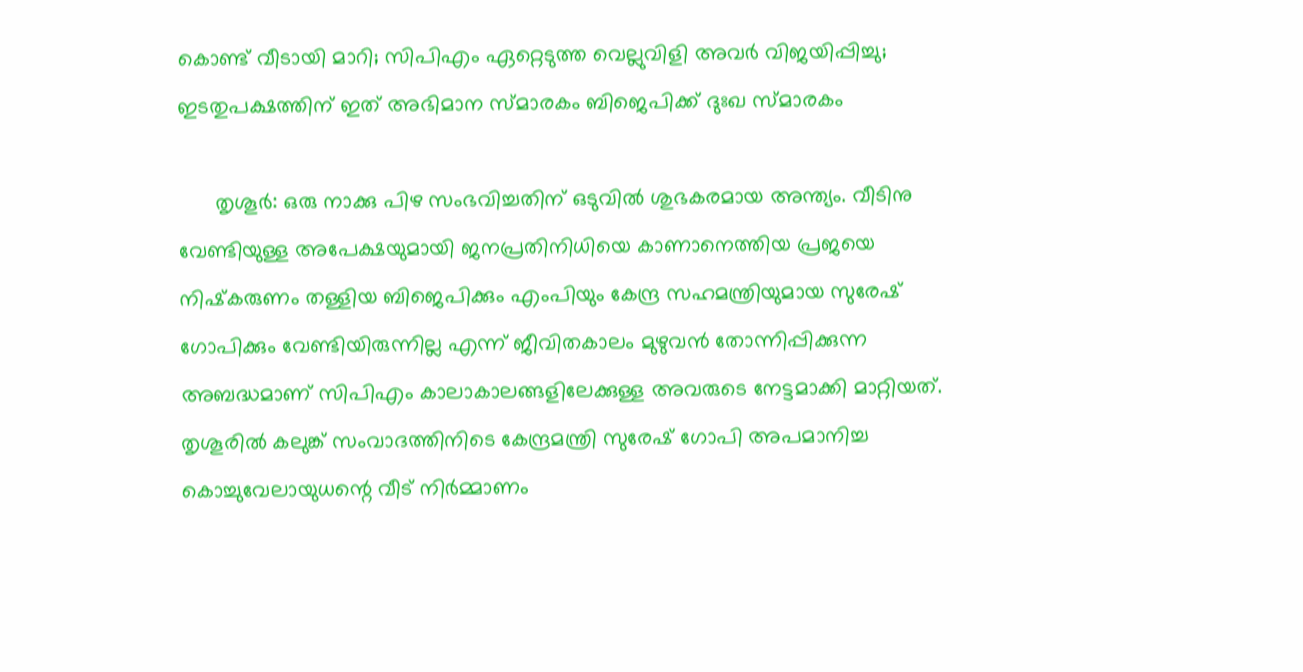കൊണ്ട് വീടായി മാറി; സിപിഎം ഏറ്റെടുത്ത വെല്ലുവിളി അവര്‍ വിജയിപ്പിച്ചു; ഇടതുപക്ഷത്തിന് ഇത് അഭിമാന സ്മാരകം ബിജെപിക്ക് ദുഃഖ സ്മാരകം

      തൃശൂര്‍: ഒരു നാക്കു പിഴ സംഭവിച്ചതിന് ഒടുവില്‍ ശുഭകരമായ അന്ത്യം. വീടിനു വേണ്ടിയുള്ള അപേക്ഷയുമായി ജനപ്രതിനിധിയെ കാണാനെത്തിയ പ്രജയെ നിഷ്‌കരുണം തള്ളിയ ബിജെപിക്കും എംപിയും കേന്ദ്ര സഹമന്ത്രിയുമായ സുരേഷ് ഗോപിക്കും വേണ്ടിയിരുന്നില്ല എന്ന് ജീവിതകാലം മുഴുവന്‍ തോന്നിപ്പിക്കുന്ന അബദ്ധമാണ് സിപിഎം കാലാകാലങ്ങളിലേക്കുള്ള അവരുടെ നേട്ടമാക്കി മാറ്റിയത്. തൃശൂരില്‍ കലുങ്ക് സംവാദത്തിനിടെ കേന്ദ്രമന്ത്രി സുരേഷ് ഗോപി അപമാനിച്ച കൊച്ചുവേലായുധന്റെ വീട് നിര്‍മ്മാണം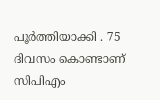പൂര്‍ത്തിയാക്കി . 75 ദിവസം കൊണ്ടാണ് സിപിഎം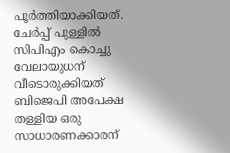പൂര്‍ത്തിയാക്കിയത്. ചേര്‍പ്പ് പുള്ളില്‍ സിപിഎം കൊച്ചു വേലായുധന് വീടൊരുക്കിയത് ബിജെപി അപേക്ഷ തള്ളിയ ഒരു സാധാരണക്കാരന്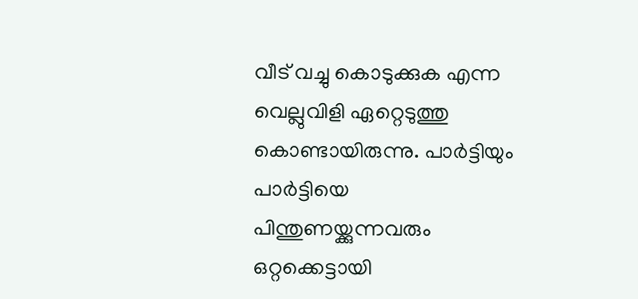വീട് വച്ചു കൊടുക്കുക എന്ന വെല്ലുവിളി ഏറ്റെടുത്തു കൊണ്ടായിരുന്നു. പാര്‍ട്ടിയും പാര്‍ട്ടിയെ പിന്തുണയ്ക്കുന്നവരും ഒറ്റക്കെട്ടായി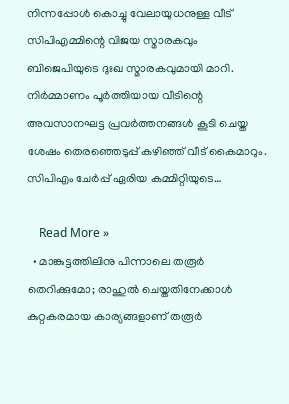നിന്നപ്പോള്‍ കൊച്ചു വേലായുധനുള്ള വീട് സിപിഎമ്മിന്റെ വിജയ സ്മാരകവും ബിജെപിയുടെ ദുഃഖ സ്മാരകവുമായി മാറി. നിര്‍മ്മാണം പൂര്‍ത്തിയായ വീടിന്റെ അവസാനഘട്ട പ്രവര്‍ത്തനങ്ങള്‍ കൂടി ചെയ്ത ശേഷം തെരഞ്ഞെടുപ്പ് കഴിഞ്ഞ് വീട് കൈമാറും. സിപിഎം ചേര്‍പ്പ് ഏരിയ കമ്മിറ്റിയുടെ…

    Read More »
  • മാങ്കുട്ടത്തിലിനു പിന്നാലെ തരൂര്‍ തെറിക്കുമോ; രാഹുല്‍ ചെയ്തതിനേക്കാള്‍ കുറ്റകരമായ കാര്യങ്ങളാണ് തരൂര്‍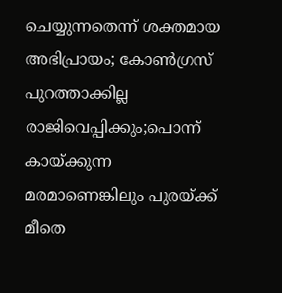ചെയ്യുന്നതെന്ന് ശക്തമായ അഭിപ്രായം; കോണ്‍ഗ്രസ് പുറത്താക്കില്ല രാജിവെപ്പിക്കും;പൊന്ന് കായ്ക്കുന്ന മരമാണെങ്കിലും പുരയ്ക്ക് മീതെ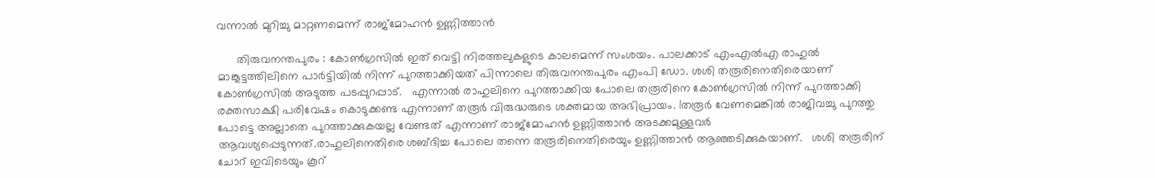വന്നാല്‍ മുറിച്ചു മാറ്റണമെന്ന് രാജ്‌മോഹന്‍ ഉണ്ണിത്താന്‍

      തിരുവനന്തപുരം : കോണ്‍ഗ്രസില്‍ ഇത് വെട്ടി നിരത്തലുകളുടെ കാലമെന്ന് സംശയം. പാലക്കാട് എംഎല്‍എ രാഹുല്‍ മാങ്കൂട്ടത്തിലിനെ പാര്‍ട്ടിയില്‍ നിന്ന് പുറത്താക്കിയത് പിന്നാലെ തിരുവനന്തപുരം എംപി ഡോ. ശശി തരൂരിനെതിരെയാണ് കോണ്‍ഗ്രസില്‍ അടുത്ത പടപ്പുറപ്പാട്.   എന്നാല്‍ രാഹുലിനെ പുറത്താക്കിയ പോലെ തരൂരിനെ കോണ്‍ഗ്രസില്‍ നിന്ന് പുറത്താക്കി രക്തസാക്ഷി പരിവേഷം കൊടുക്കണ്ട എന്നാണ് തരൂര്‍ വിരുദ്ധരുടെ ശക്തമായ അഭിപ്രായം. lതരൂര്‍ വേണമെങ്കില്‍ രാജിവച്ചു പുറത്തു പോട്ടെ അല്ലാതെ പുറത്താക്കുകയല്ല വേണ്ടത് എന്നാണ് രാജ്‌മോഹന്‍ ഉണ്ണിത്താന്‍ അടക്കമുള്ളവര്‍ ആവശ്യപ്പെടുന്നത്.രാഹുലിനെതിരെ ശബ്ദിച്ച പോലെ തന്നെ തരൂരിനെതിരെയും ഉണ്ണിത്താന്‍ ആഞ്ഞടിക്കുകയാണ്.   ശശി തരൂരിന് ചോറ് ഇവിടെയും കൂറ്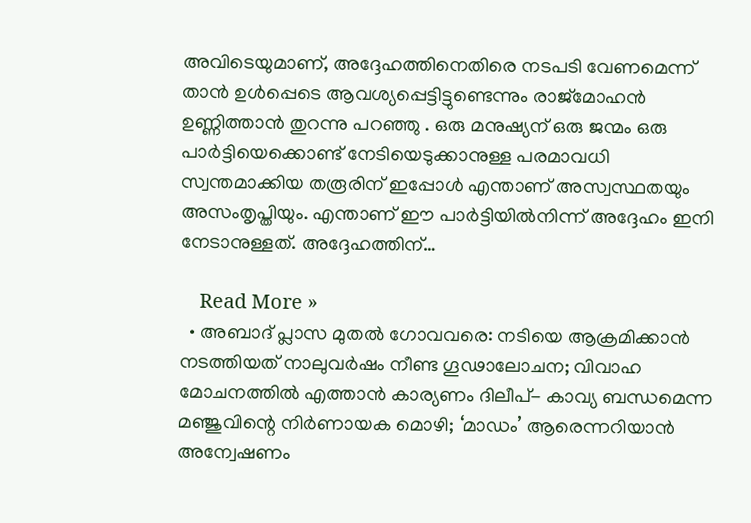അവിടെയുമാണ്, അദ്ദേഹത്തിനെതിരെ നടപടി വേണമെന്ന് താന്‍ ഉള്‍പ്പെടെ ആവശ്യപ്പെട്ടിട്ടുണ്ടെന്നും രാജ്മോഹന്‍ ഉണ്ണിത്താന്‍ തുറന്നു പറഞ്ഞു . ഒരു മനുഷ്യന് ഒരു ജന്മം ഒരു പാര്‍ട്ടിയെക്കൊണ്ട് നേടിയെടുക്കാനുള്ള പരമാവധി സ്വന്തമാക്കിയ തരൂരിന് ഇപ്പോള്‍ എന്താണ് അസ്വസ്ഥതയും അസംതൃപ്തിയും. എന്താണ് ഈ പാര്‍ട്ടിയില്‍നിന്ന് അദ്ദേഹം ഇനി നേടാനുള്ളത്. അദ്ദേഹത്തിന്…

    Read More »
  • അബാദ് പ്ലാസ മുതല്‍ ഗോവവരെ: നടിയെ ആക്രമിക്കാന്‍ നടത്തിയത് നാലുവര്‍ഷം നീണ്ട ഗൂഢാലോചന; വിവാഹ മോചനത്തില്‍ എത്താന്‍ കാര്യണം ദിലീപ്- കാവ്യ ബന്ധമെന്ന മഞ്ജുവിന്റെ നിര്‍ണായക മൊഴി; ‘മാഡം’ ആരെന്നറിയാന്‍ അന്വേഷണം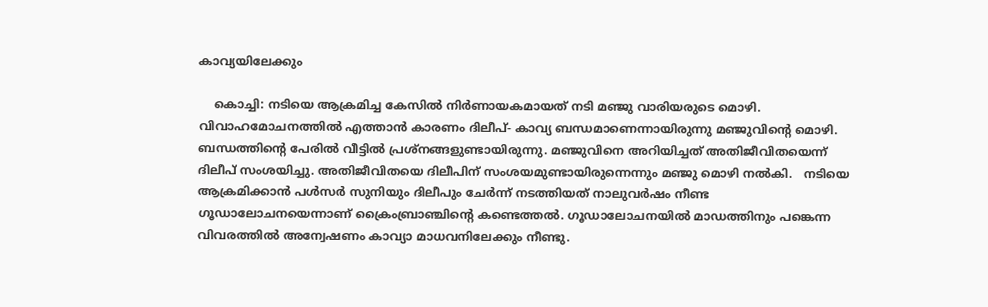കാവ്യയിലേക്കും

    കൊച്ചി: നടിയെ ആക്രമിച്ച കേസില്‍ നിര്‍ണായകമായത് നടി മഞ്ജു വാരിയരുടെ മൊഴി. വിവാഹമോചനത്തില്‍ എത്താന്‍ കാരണം ദിലീപ്- കാവ്യ ബന്ധമാണെന്നായിരുന്നു മഞ്ജുവിന്റെ മൊഴി. ബന്ധത്തിന്റെ പേരില്‍ വീട്ടില്‍ പ്രശ്‌നങ്ങളുണ്ടായിരുന്നു. മഞ്ജുവിനെ അറിയിച്ചത് അതിജീവിതയെന്ന് ദിലീപ് സംശയിച്ചു. അതിജീവിതയെ ദിലീപിന് സംശയമുണ്ടായിരുന്നെന്നും മഞ്ജു മൊഴി നല്‍കി.   നടിയെ ആക്രമിക്കാന്‍ പള്‍സര്‍ സുനിയും ദിലീപും ചേര്‍ന്ന് നടത്തിയത് നാലുവര്‍ഷം നീണ്ട ഗൂഡാലോചനയെന്നാണ് ക്രൈംബ്രാഞ്ചിന്റെ കണ്ടെത്തല്‍. ഗൂഡാലോചനയില്‍ മാഡത്തിനും പങ്കെന്ന വിവരത്തില്‍ അന്വേഷണം കാവ്യാ മാധവനിലേക്കും നീണ്ടു.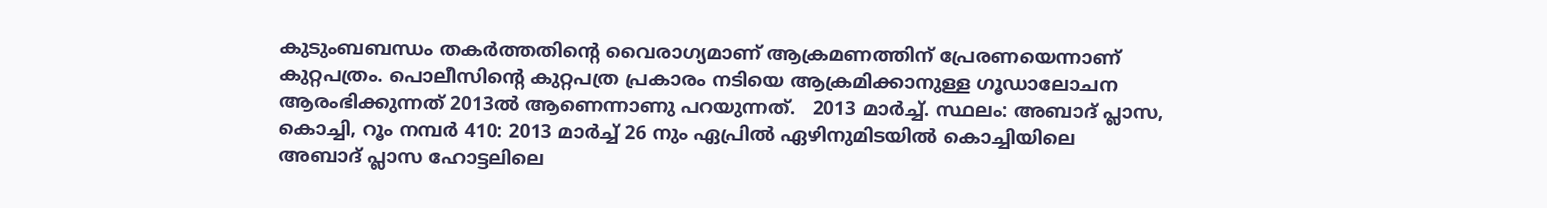കുടുംബബന്ധം തകര്‍ത്തതിന്റെ വൈരാഗ്യമാണ് ആക്രമണത്തിന് പ്രേരണയെന്നാണ് കുറ്റപത്രം. പൊലീസിന്റെ കുറ്റപത്ര പ്രകാരം നടിയെ ആക്രമിക്കാനുള്ള ഗൂഡാലോചന ആരംഭിക്കുന്നത് 2013ല്‍ ആണെന്നാണു പറയുന്നത്.   2013 മാര്‍ച്ച്. സ്ഥലം: അബാദ് പ്ലാസ, കൊച്ചി, റൂം നമ്പര്‍ 410: 2013 മാര്‍ച്ച് 26 നും ഏപ്രില്‍ ഏഴിനുമിടയില്‍ കൊച്ചിയിലെ അബാദ് പ്ലാസ ഹോട്ടലിലെ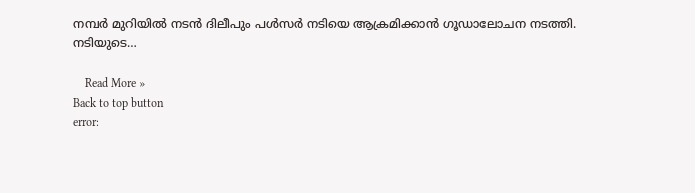നമ്പര്‍ മുറിയില്‍ നടന്‍ ദിലീപും പള്‍സര്‍ നടിയെ ആക്രമിക്കാന്‍ ഗൂഡാലോചന നടത്തി. നടിയുടെ…

    Read More »
Back to top button
error: